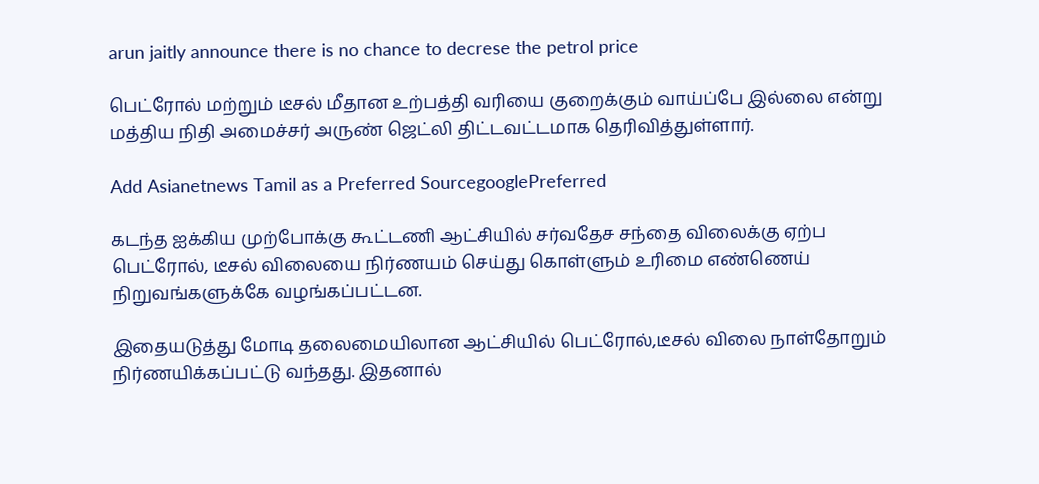arun jaitly announce there is no chance to decrese the petrol price

பெட்ரோல் மற்றும் டீசல் மீதான உற்பத்தி வரியை குறைக்கும் வாய்ப்பே இல்லை என்று மத்திய நிதி அமைச்சர் அருண் ஜெட்லி திட்டவட்டமாக தெரிவித்துள்ளார்.

Add Asianetnews Tamil as a Preferred SourcegooglePreferred

கடந்த ஐக்கிய முற்போக்கு கூட்டணி ஆட்சியில் சர்வதேச சந்தை விலைக்கு ஏற்ப பெட்ரோல், டீசல் விலையை நிர்ணயம் செய்து கொள்ளும் உரிமை எண்ணெய் நிறுவங்களுக்கே வழங்கப்பட்டன.

இதையடுத்து மோடி தலைமையிலான ஆட்சியில் பெட்ரோல்,டீசல் விலை நாள்தோறும் நிர்ணயிக்கப்பட்டு வந்தது. இதனால்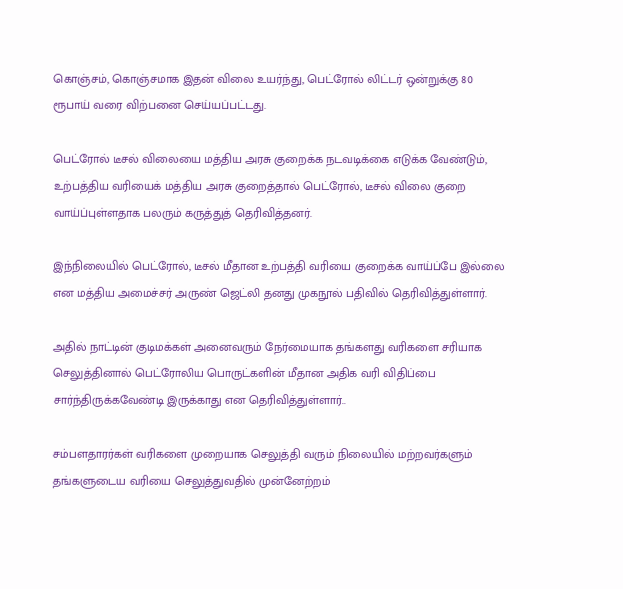கொஞ்சம், கொஞ்சமாக இதன் விலை உயர்ந்து, பெட்ரோல் லிட்டர் ஒன்றுக்கு 80 ரூபாய் வரை விற்பனை செய்யப்பட்டது.

பெட்ரோல் டீசல் விலையை மத்திய அரசு குறைக்க நடவடிக்கை எடுக்க வேண்டும், உற்பத்திய வரியைக் மத்திய அரசு குறைத்தால் பெட்ரோல், டீசல் விலை குறை வாய்ப்புள்ளதாக பலரும் கருத்துத் தெரிவித்தனர்.

இந்நிலையில் பெட்ரோல், டீசல் மீதான உற்பத்தி வரியை குறைக்க வாய்ப்பே இல்லை என மத்திய அமைச்சர் அருண் ஜெட்லி தனது முகநூல் பதிவில் தெரிவித்துள்ளார்.

அதில் நாட்டின் குடிமக்கள் அனைவரும் நேர்மையாக தங்களது வரிகளை சரியாக செலுத்தினால் பெட்ரோலிய பொருட்களின் மீதான அதிக வரி விதிப்பை சார்ந்திருக்கவேண்டி இருக்காது என தெரிவித்துள்ளார்..

சம்பளதாரர்கள் வரிகளை முறையாக செலுத்தி வரும் நிலையில் மற்றவர்களும் தங்களுடைய வரியை செலுத்துவதில் முன்னேற்றம்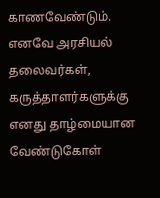காணவேண்டும். எனவே அரசியல் தலைவர்கள், கருத்தாளர்களுக்கு எனது தாழ்மையான வேண்டுகோள்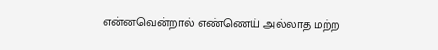என்னவென்றால் எண்ணெய் அல்லாத மற்ற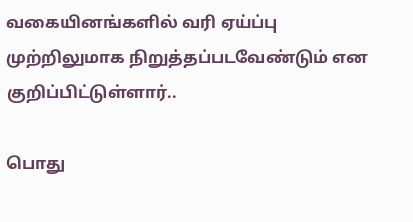வகையினங்களில் வரி ஏய்ப்பு முற்றிலுமாக நிறுத்தப்படவேண்டும் என குறிப்பிட்டுள்ளார்..

பொது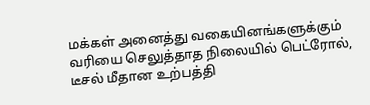மக்கள் அனைத்து வகையினங்களுக்கும் வரியை செலுத்தாத நிலையில் பெட்ரோல், டீசல் மீதான உற்பத்தி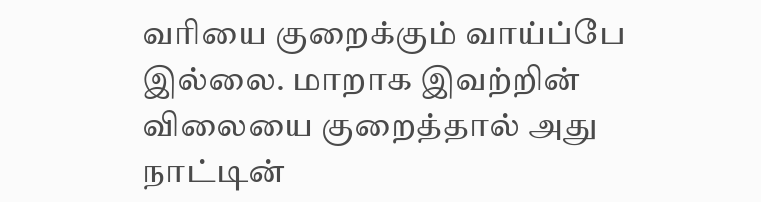வரியை குறைக்கும் வாய்ப்பே இல்லை. மாறாக இவற்றின் விலையை குறைத்தால் அது நாட்டின்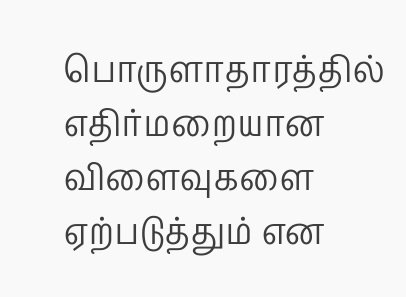பொருளாதாரத்தில் எதிர்மறையான விளைவுகளை ஏற்படுத்தும் என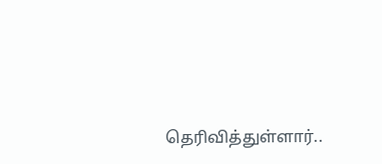தெரிவித்துள்ளார்..